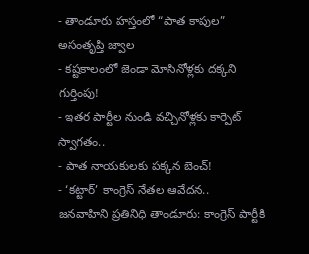- తాండూరు హస్తంలో “పాత కాపుల” అసంతృప్తి జ్వాల
- కష్టకాలంలో జెండా మోసినోళ్లకు దక్కని గుర్తింపు!
- ఇతర పార్టీల నుండి వచ్చినోళ్లకు కార్పెట్ స్వాగతం..
- పాత నాయకులకు పక్కన బెంచ్!
- ‘కట్టార్’ కాంగ్రెస్ నేతల ఆవేదన..
జనవాహిని ప్రతినిధి తాండూరు: కాంగ్రెస్ పార్టీకి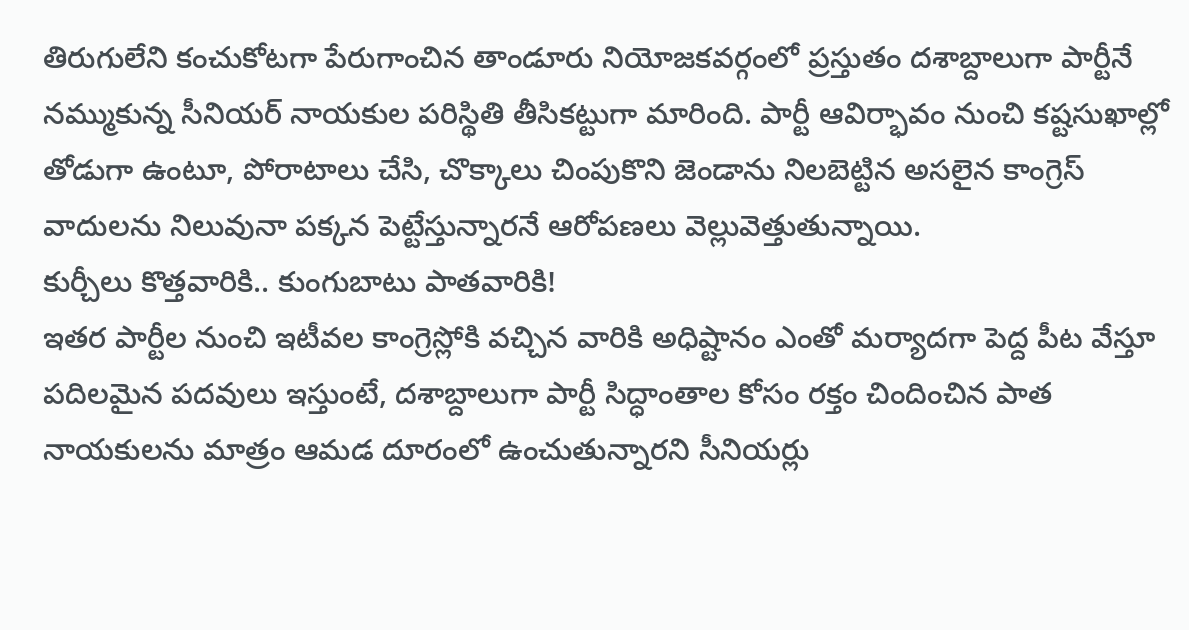తిరుగులేని కంచుకోటగా పేరుగాంచిన తాండూరు నియోజకవర్గంలో ప్రస్తుతం దశాబ్దాలుగా పార్టీనే నమ్ముకున్న సీనియర్ నాయకుల పరిస్థితి తీసికట్టుగా మారింది. పార్టీ ఆవిర్భావం నుంచి కష్టసుఖాల్లో తోడుగా ఉంటూ, పోరాటాలు చేసి, చొక్కాలు చింపుకొని జెండాను నిలబెట్టిన అసలైన కాంగ్రెస్ వాదులను నిలువునా పక్కన పెట్టేస్తున్నారనే ఆరోపణలు వెల్లువెత్తుతున్నాయి.
కుర్చీలు కొత్తవారికి.. కుంగుబాటు పాతవారికి!
ఇతర పార్టీల నుంచి ఇటీవల కాంగ్రెస్లోకి వచ్చిన వారికి అధిష్టానం ఎంతో మర్యాదగా పెద్ద పీట వేస్తూ పదిలమైన పదవులు ఇస్తుంటే, దశాబ్దాలుగా పార్టీ సిద్ధాంతాల కోసం రక్తం చిందించిన పాత నాయకులను మాత్రం ఆమడ దూరంలో ఉంచుతున్నారని సీనియర్లు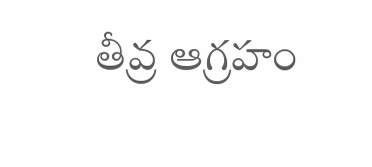తీవ్ర ఆగ్రహం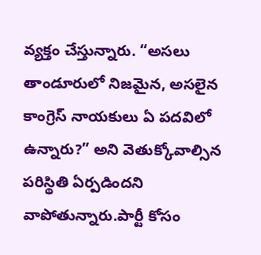వ్యక్తం చేస్తున్నారు. “అసలు తాండూరులో నిజమైన, అసలైన కాంగ్రెస్ నాయకులు ఏ పదవిలో ఉన్నారు?” అని వెతుక్కోవాల్సిన పరిస్థితి ఏర్పడిందని వాపోతున్నారు.పార్టీ కోసం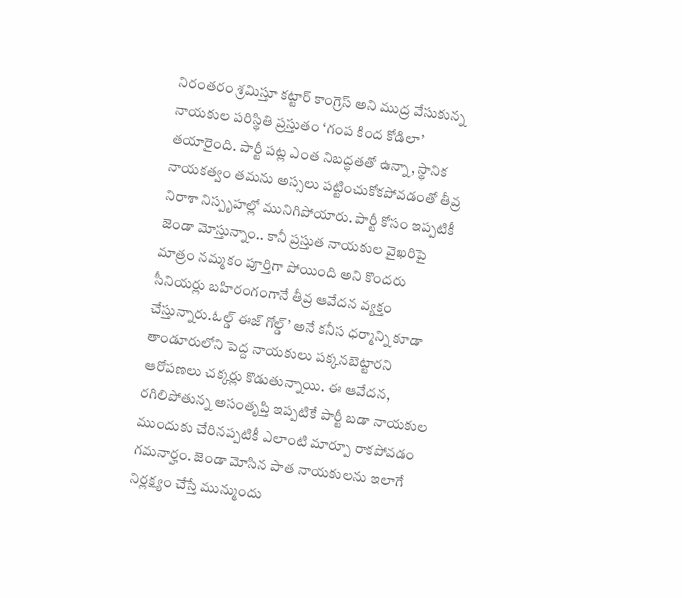నిరంతరం శ్రమిస్తూ కట్టార్ కాంగ్రెస్ అని ముద్ర వేసుకున్న నాయకుల పరిస్థితి ప్రస్తుతం ‘గంప కింద కోడిలా’ తయారైంది. పార్టీ పట్ల ఎంత నిబద్ధతతో ఉన్నా, స్థానిక నాయకత్వం తమను అస్సలు పట్టించుకోకపోవడంతో తీవ్ర నిరాశా నిస్పృహల్లో మునిగిపోయారు. పార్టీ కోసం ఇప్పటికీ జెండా మోస్తున్నాం.. కానీ ప్రస్తుత నాయకుల వైఖరిపై మాత్రం నమ్మకం పూర్తిగా పోయింది అని కొందరు సీనియర్లు బహిరంగంగానే తీవ్ర ఆవేదన వ్యక్తం చేస్తున్నారు.ఓల్డ్ ఈజ్ గోల్డ్’ అనే కనీస ధర్మాన్ని కూడా తాండూరులోని పెద్ద నాయకులు పక్కనబెట్టారని ఆరోపణలు చక్కర్లు కొడుతున్నాయి. ఈ ఆవేదన, రగిలిపోతున్న అసంతృప్తి ఇప్పటికే పార్టీ బడా నాయకుల ముందుకు చేరినప్పటికీ ఎలాంటి మార్పూ రాకపోవడం గమనార్హం. జెండా మోసిన పాత నాయకులను ఇలాగే నిర్లక్ష్యం చేస్తే మున్ముందు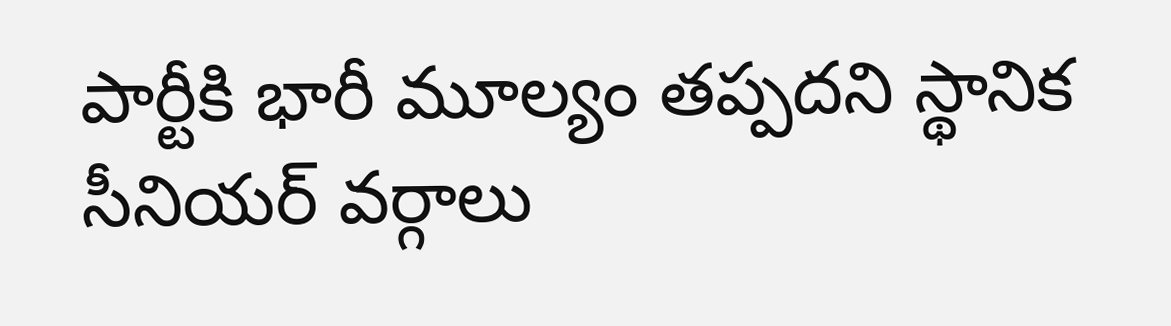పార్టీకి భారీ మూల్యం తప్పదని స్థానిక సీనియర్ వర్గాలు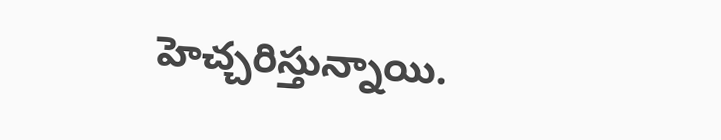హెచ్చరిస్తున్నాయి.